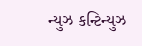ન્યુઝ કન્ટિન્યુઝ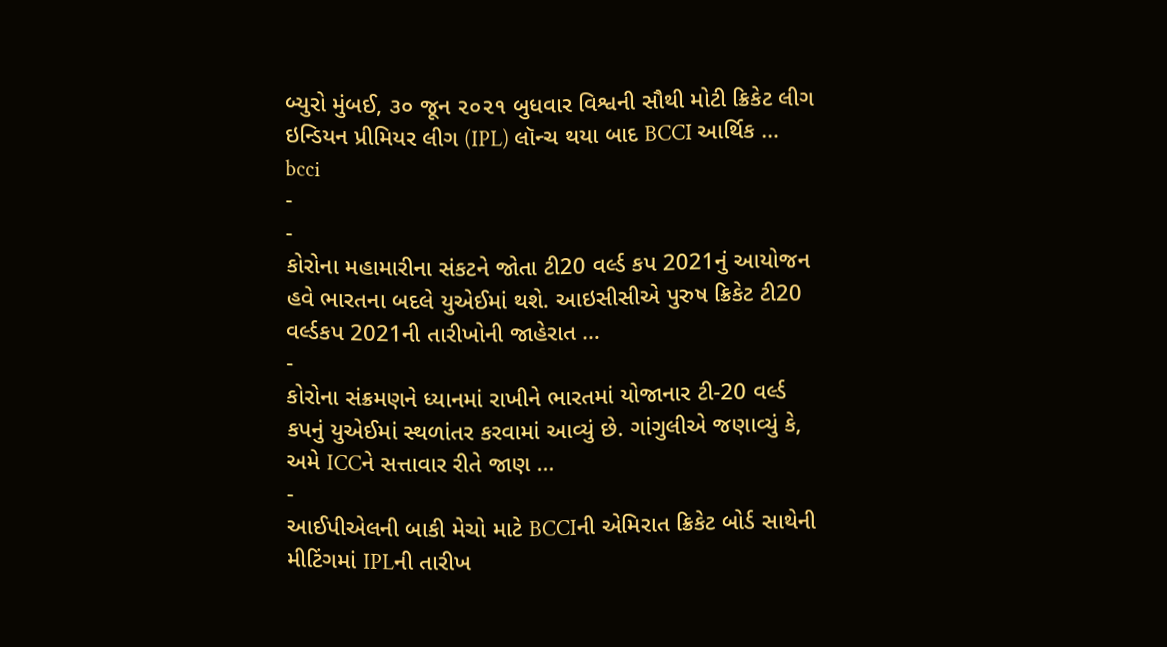બ્યુરો મુંબઈ, ૩૦ જૂન ૨૦૨૧ બુધવાર વિશ્વની સૌથી મોટી ક્રિકેટ લીગ ઇન્ડિયન પ્રીમિયર લીગ (IPL) લૉન્ચ થયા બાદ BCCI આર્થિક …
bcci
-
-
કોરોના મહામારીના સંકટને જોતા ટી20 વર્લ્ડ કપ 2021નું આયોજન હવે ભારતના બદલે યુએઈમાં થશે. આઇસીસીએ પુરુષ ક્રિકેટ ટી20 વર્લ્ડકપ 2021ની તારીખોની જાહેરાત …
-
કોરોના સંક્રમણને ધ્યાનમાં રાખીને ભારતમાં યોજાનાર ટી-20 વર્લ્ડ કપનું યુએઈમાં સ્થળાંતર કરવામાં આવ્યું છે. ગાંગુલીએ જણાવ્યું કે, અમે ICCને સત્તાવાર રીતે જાણ …
-
આઈપીએલની બાકી મેચો માટે BCCIની એમિરાત ક્રિકેટ બોર્ડ સાથેની મીટિંગમાં IPLની તારીખ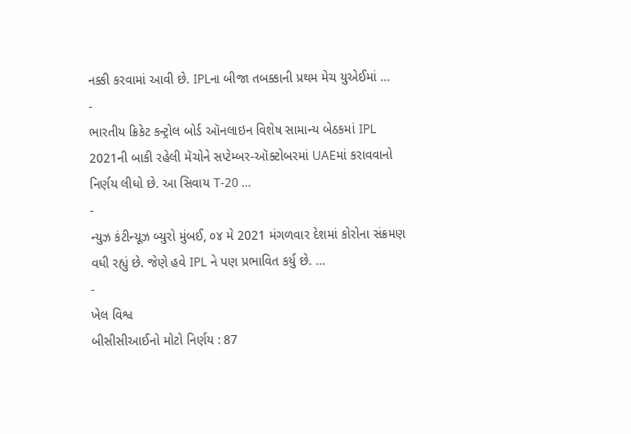નક્કી કરવામાં આવી છે. IPLના બીજા તબક્કાની પ્રથમ મેચ યુએઈમાં …
-
ભારતીય ક્રિકેટ કન્ટ્રોલ બોર્ડ ઑનલાઇન વિશેષ સામાન્ય બેઠકમાં IPL 2021ની બાકી રહેલી મૅચોને સપ્ટેમ્બર-ઑક્ટોબરમાં UAEમાં કરાવવાનો નિર્ણય લીધો છે. આ સિવાય T-20 …
-
ન્યુઝ કંટીન્યૂઝ બ્યુરો મુંબઈ, ૦૪ મે 2021 મંગળવાર દેશમાં કોરોના સંક્રમણ વધી રહ્યું છે. જેણે હવે IPL ને પણ પ્રભાવિત કર્યુ છે. …
-
ખેલ વિશ્વ
બીસીસીઆઈનો મોટો નિર્ણય : 87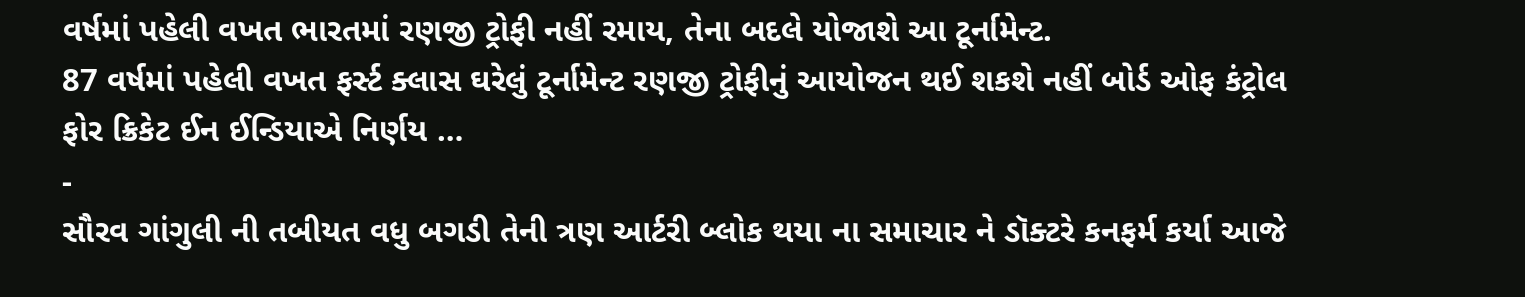વર્ષમાં પહેલી વખત ભારતમાં રણજી ટ્રોફી નહીં રમાય, તેના બદલે યોજાશે આ ટૂર્નામેન્ટ.
87 વર્ષમાં પહેલી વખત ફર્સ્ટ ક્લાસ ઘરેલું ટૂર્નામેન્ટ રણજી ટ્રોફીનું આયોજન થઈ શકશે નહીં બોર્ડ ઓફ કંટ્રોલ ફોર ક્રિકેટ ઈન ઈન્ડિયાએ નિર્ણય …
-
સૌરવ ગાંગુલી ની તબીયત વધુ બગડી તેની ત્રણ આર્ટરી બ્લોક થયા ના સમાચાર ને ડૉક્ટરે કનફર્મ કર્યા આજે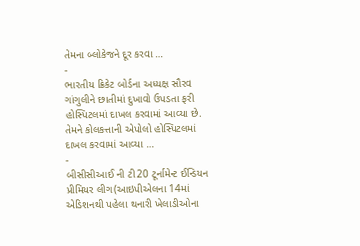તેમના બ્લોકેજને દૂર કરવા …
-
ભારતીય ક્રિકેટ બોર્ડના અધ્યક્ષ સૌરવ ગાંગુલીને છાતીમાં દુખાવો ઉપડતા ફરી હોસ્પિટલમાં દાખલ કરવામાં આવ્યા છે. તેમને કોલકત્તાની એપોલો હોસ્પિટલમાં દાખલ કરવામાં આવ્યા …
-
બીસીસીઆઈ ની ટી20 ટૂર્નામેન્ટ ઈન્ડિયન પ્રીમિયર લીગ(આઇપીએલના 14માં એડિશનથી પહેલા થનારી ખેલાડીઓના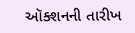ઑક્શનની તારીખ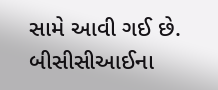સામે આવી ગઈ છે. બીસીસીઆઈના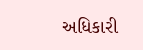અધિકારી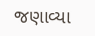જણાવ્યા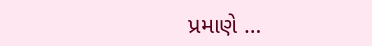પ્રમાણે …